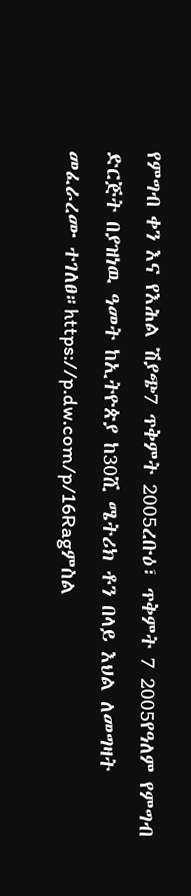የምግብ ቀን እና የእሕል ሽያጭ7 ጥቅምት 2005ረቡዕ፣ ጥቅምት 7 2005የዓለም የምግብ ድርጅት በያዝነዉ ዓመት ከኢትዮጵያ ከ30ሺ ሜትሪክ ቶን በላይ እህል ለመግዛት መፈራረሙ ተገለፀ።https://p.dw.com/p/16Ragምስል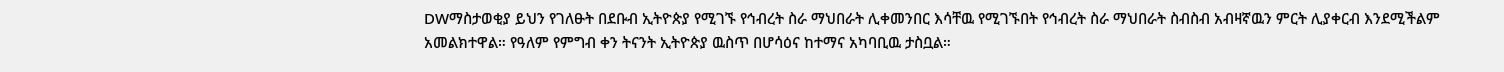DWማስታወቂያ ይህን የገለፁት በደቡብ ኢትዮጵያ የሚገኙ የኅብረት ስራ ማህበራት ሊቀመንበር እሳቸዉ የሚገኙበት የኅብረት ስራ ማህበራት ስብስብ አብዛኛዉን ምርት ሊያቀርብ እንደሚችልም አመልክተዋል። የዓለም የምግብ ቀን ትናንት ኢትዮጵያ ዉስጥ በሆሳዕና ከተማና አካባቢዉ ታስቧል።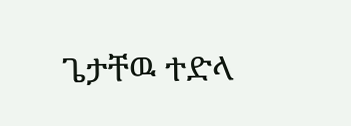ጌታቸዉ ተድላ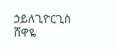ኃይለጊዮርጊስ ሸዋዬ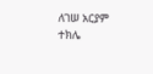ለገሠ አርያም ተክሌ